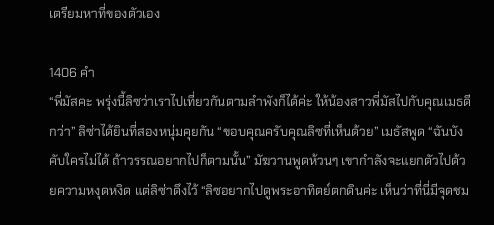เตรียมหาที่ของตัวเอง

1406 คำ
“พี่มัสคะ พรุ่งนี้ลิซว่าเราไปเที่ยวกันตามลำพังก็ได้ค่ะ ให้น้องสาวพี่มัสไปกับคุณเมธดีกว่า” ลิซ่าได้ยินที่สองหนุ่มคุยกัน “ขอบคุณครับคุณลิซที่เห็นด้วย” เมธัสพูด “ฉันบังคับใครไม่ได้ ถ้าวรรณอยากไปก็ตามนั้น” มัฆวานพูดห้วนๆ เขากำลังจะแยกตัวไปด้วยความหงุดหงิด แต่ลิซ่าดึงไว้ “ลิซอยากไปดูพระอาทิตย์ตกดินค่ะ เห็นว่าที่นี่มีจุดชม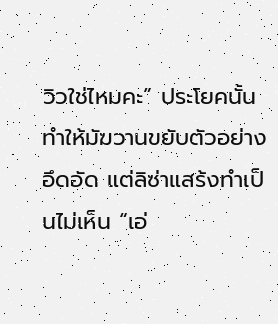วิวใช่ไหมคะ” ประโยคนั้นทำให้มัฆวานขยับตัวอย่างอึดอัด แต่ลิซ่าแสร้งทำเป็นไม่เห็น “เอ่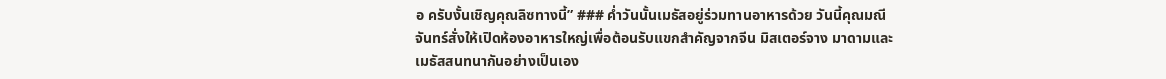อ ครับงั้นเชิญคุณลิซทางนี้” ### ค่ำวันนั้นเมธัสอยู่ร่วมทานอาหารด้วย วันนี้คุณมณีจันทร์สั่งให้เปิดห้องอาหารใหญ่เพื่อต้อนรับแขกสำคัญจากจีน มิสเตอร์จาง มาดามและเมธัสสนทนากันอย่างเป็นเอง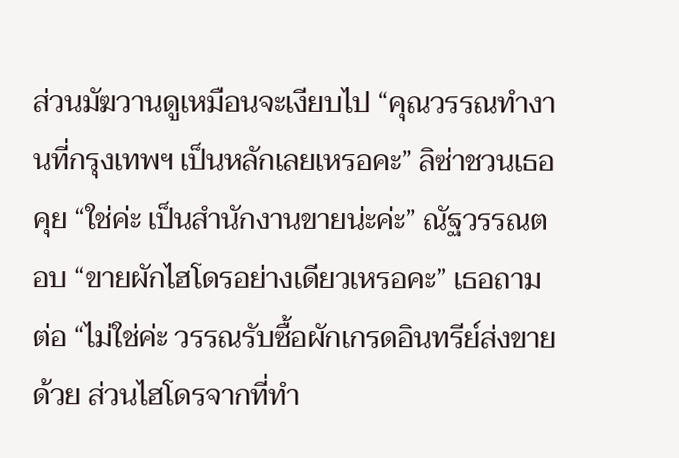ส่วนมัฆวานดูเหมือนจะเงียบไป “คุณวรรณทำงานที่กรุงเทพฯ เป็นหลักเลยเหรอคะ” ลิซ่าชวนเธอคุย “ใช่ค่ะ เป็นสำนักงานขายน่ะค่ะ” ณัฐวรรณตอบ “ขายผักไฮโดรอย่างเดียวเหรอคะ” เธอถามต่อ “ไม่ใช่ค่ะ วรรณรับซื้อผักเกรดอินทรีย์ส่งขายด้วย ส่วนไฮโดรจากที่ทำ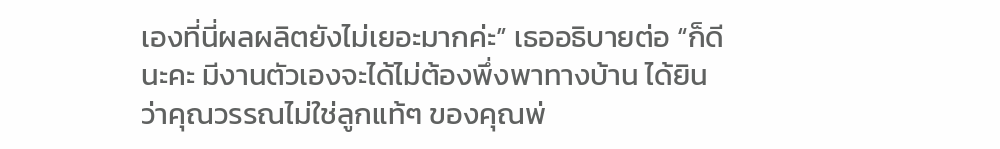เองที่นี่ผลผลิตยังไม่เยอะมากค่ะ” เธออธิบายต่อ “ก็ดีนะคะ มีงานตัวเองจะได้ไม่ต้องพึ่งพาทางบ้าน ได้ยินว่าคุณวรรณไม่ใช่ลูกแท้ๆ ของคุณพ่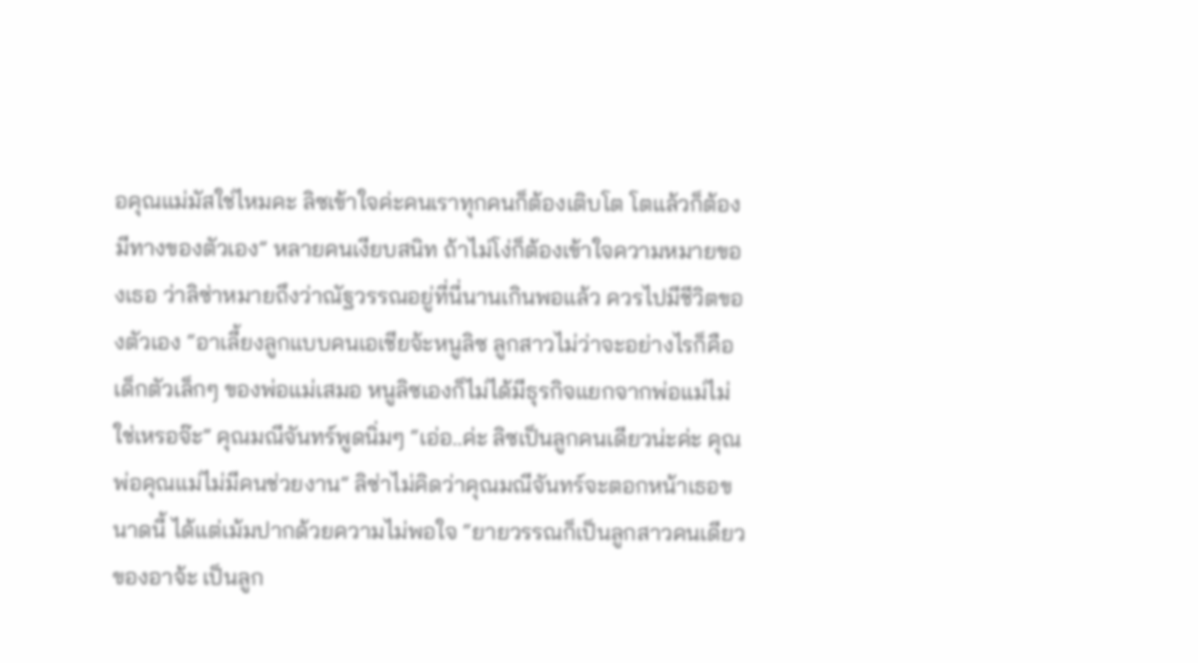อคุณแม่มัสใช่ไหมคะ ลิซเข้าใจค่ะคนเราทุกคนก็ต้องเติบโต โตแล้วก็ต้องมีทางของตัวเอง” หลายคนเงียบสนิท ถ้าไม่โง่ก็ต้องเข้าใจความหมายของเธอ ว่าลิซ่าหมายถึงว่าณัฐวรรณอยู่ที่นี่นานเกินพอแล้ว ควรไปมีชีวิตของตัวเอง “อาเลี้ยงลูกแบบคนเอเชียจ้ะหนูลิซ ลูกสาวไม่ว่าจะอย่างไรก็คือเด็กตัวเล็กๆ ของพ่อแม่เสมอ หนูลิซเองก็ไม่ได้มีธุรกิจแยกจากพ่อแม่ไม่ใช่เหรอจ๊ะ” คุณมณีจันทร์พูดนิ่มๆ “เอ่อ..ค่ะ ลิซเป็นลูกคนเดียวน่ะค่ะ คุณพ่อคุณแม่ไม่มีคนช่วยงาน” ลิซ่าไม่คิดว่าคุณมณีจันทร์จะตอกหน้าเธอขนาดนี้ ได้แต่เม้มปากด้วยความไม่พอใจ “ยายวรรณก็เป็นลูกสาวคนเดียวของอาจ้ะ เป็นลูก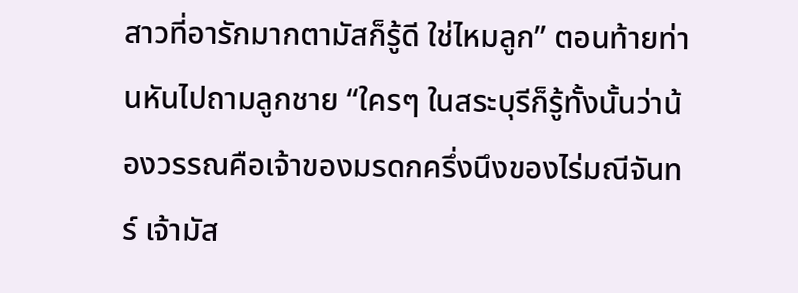สาวที่อารักมากตามัสก็รู้ดี ใช่ไหมลูก” ตอนท้ายท่านหันไปถามลูกชาย “ใครๆ ในสระบุรีก็รู้ทั้งนั้นว่าน้องวรรณคือเจ้าของมรดกครึ่งนึงของไร่มณีจันทร์ เจ้ามัส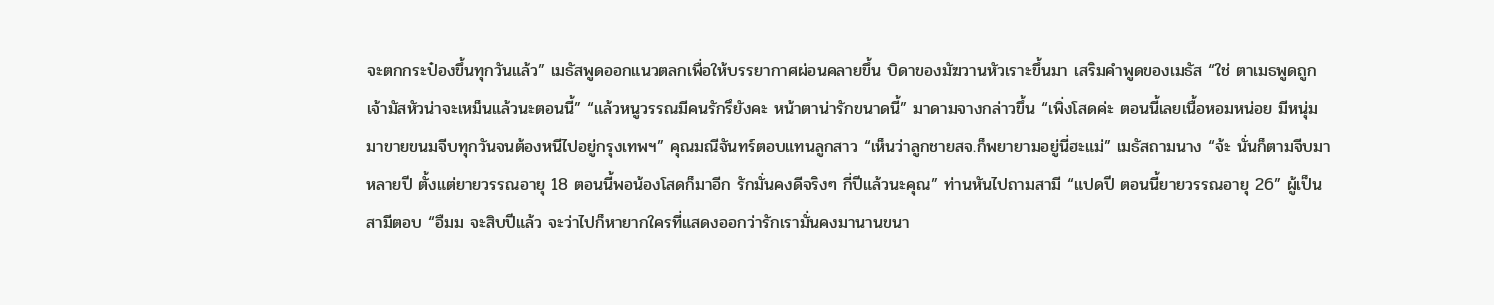จะตกกระป๋องขึ้นทุกวันแล้ว” เมธัสพูดออกแนวตลกเพื่อให้บรรยากาศผ่อนคลายขึ้น บิดาของมัฆวานหัวเราะขึ้นมา เสริมคำพูดของเมธัส “ใช่ ตาเมธพูดถูก เจ้ามัสหัวน่าจะเหม็นแล้วนะตอนนี้” “แล้วหนูวรรณมีคนรักรึยังคะ หน้าตาน่ารักขนาดนี้” มาดามจางกล่าวขึ้น “เพิ่งโสดค่ะ ตอนนี้เลยเนื้อหอมหน่อย มีหนุ่มมาขายขนมจีบทุกวันจนต้องหนีไปอยู่กรุงเทพฯ” คุณมณีจันทร์ตอบแทนลูกสาว “เห็นว่าลูกชายสจ.ก็พยายามอยู่นี่ฮะแม่” เมธัสถามนาง “จ้ะ นั่นก็ตามจีบมาหลายปี ตั้งแต่ยายวรรณอายุ 18 ตอนนี้พอน้องโสดก็มาอีก รักมั่นคงดีจริงๆ กี่ปีแล้วนะคุณ” ท่านหันไปถามสามี “แปดปี ตอนนี้ยายวรรณอายุ 26” ผู้เป็นสามีตอบ “อืมม จะสิบปีแล้ว จะว่าไปก็หายากใครที่แสดงออกว่ารักเรามั่นคงมานานขนา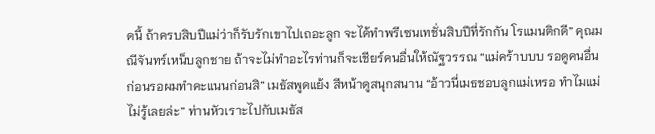ดนี้ ถ้าครบสิบปีแม่ว่าก็รับรักเขาไปเถอะลูก จะได้ทำพรีเซนเทชั่นสิบปีที่รักกัน โรแมนติกดี” คุณมณีจันทร์เหน็บลูกชาย ถ้าจะไม่ทำอะไรท่านก็จะเชียร์คนอื่นให้ณัฐวรรณ “แม่คร้าบบบ รอดูคนอื่นก่อนรอผมทำคะแนนก่อนสิ” เมธัสพูดแย้ง สีหน้าดูสนุกสนาน “อ้าวนี่เมธชอบลูกแม่เหรอ ทำไมแม่ไม่รู้เลยล่ะ” ท่านหัวเราะไปกับเมธัส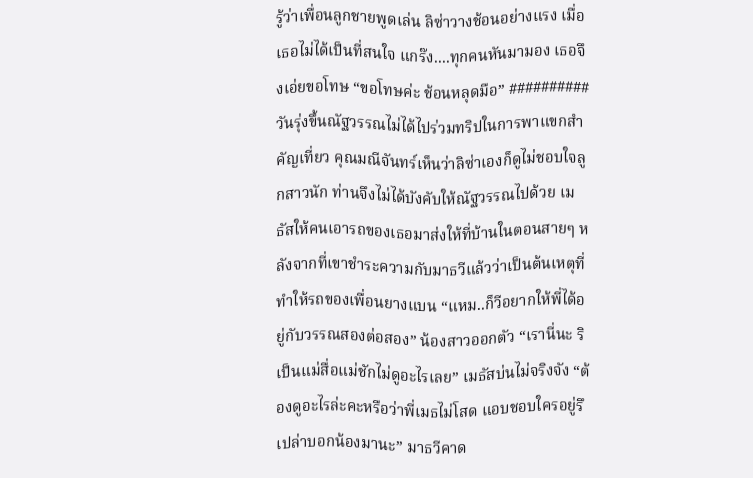รู้ว่าเพื่อนลูกชายพูดเล่น ลิซ่าวางช้อนอย่างแรง เมื่อเธอไม่ได้เป็นที่สนใจ แกร๊ง....ทุกคนหันมามอง เธอจึงเอ่ยขอโทษ “ขอโทษค่ะ ช้อนหลุดมือ” ########## วันรุ่งขึ้นณัฐวรรณไม่ได้ไปร่วมทริปในการพาแขกสำคัญเที่ยว คุณมณีจันทร์เห็นว่าลิซ่าเองก็ดูไม่ชอบใจลูกสาวนัก ท่านจึงไม่ได้บังคับให้ณัฐวรรณไปด้วย เมธัสให้คนเอารถของเธอมาส่งให้ที่บ้านในตอนสายๆ หลังจากที่เขาชำระความกับมาธวีแล้วว่าเป็นต้นเหตุที่ทำให้รถของเพื่อนยางแบน “แหม..ก็วีอยากให้พี่ได้อยู่กับวรรณสองต่อสอง” น้องสาวออกตัว “เรานี่นะ ริเป็นแม่สื่อแม่ชักไม่ดูอะไรเลย” เมธัสบ่นไม่จริงจัง “ต้องดูอะไรล่ะคะหรือว่าพี่เมธไม่โสด แอบชอบใครอยู่รึเปล่าบอกน้องมานะ” มาธวีคาด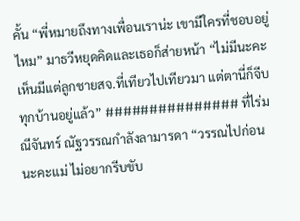คั้น “พี่หมายถึงทางเพื่อนเราน่ะ เขามีใครที่ชอบอยู่ไหม” มาธวีหยุดคิดและเธอก็ส่ายหน้า “ไม่มีนะคะ เห็นมีแต่ลูกชายสจ.ที่เทียวไปเทียวมา แต่ตานี่ก็จีบทุกบ้านอยู่แล้ว” ############### ที่ไร่มณีจันทร์ ณัฐวรรณกำลังลามารดา “วรรณไปก่อนนะคะแม่ ไม่อยากรีบขับ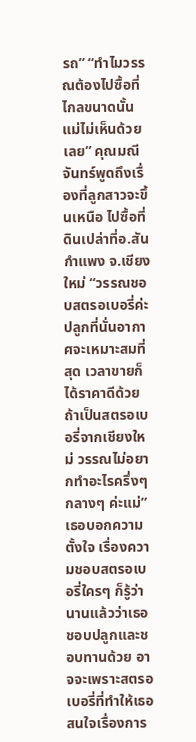รถ” “ทำไมวรรณต้องไปซื้อที่ไกลขนาดนั้น แม่ไม่เห็นด้วยเลย” คุณมณีจันทร์พูดถึงเรื่องที่ลูกสาวจะขึ้นเหนือ ไปซื้อที่ดินเปล่าที่อ.สันกำแพง จ.เชียงใหม่ “วรรณชอบสตรอเบอรี่ค่ะ ปลูกที่นั่นอากาศจะเหมาะสมที่สุด เวลาขายก็ได้ราคาดีด้วยถ้าเป็นสตรอเบอรี่จากเชียงใหม่ วรรณไม่อยากทำอะไรครึ่งๆ กลางๆ ค่ะแม่” เธอบอกความตั้งใจ เรื่องความชอบสตรอเบอรี่ใครๆ ก็รู้ว่านานแล้วว่าเธอชอบปลูกและชอบทานด้วย อาจจะเพราะสตรอเบอรี่ที่ทำให้เธอสนใจเรื่องการ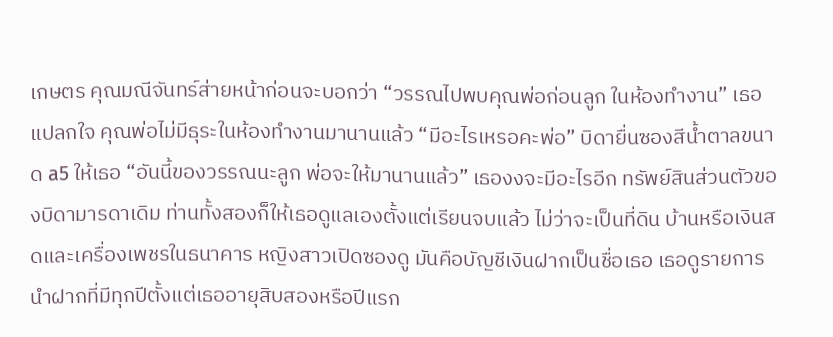เกษตร คุณมณีจันทร์ส่ายหน้าก่อนจะบอกว่า “วรรณไปพบคุณพ่อก่อนลูก ในห้องทำงาน” เธอแปลกใจ คุณพ่อไม่มีธุระในห้องทำงานมานานแล้ว “มีอะไรเหรอคะพ่อ” บิดายื่นซองสีน้ำตาลขนาด a5 ให้เธอ “อันนี้ของวรรณนะลูก พ่อจะให้มานานแล้ว” เธองงจะมีอะไรอีก ทรัพย์สินส่วนตัวของบิดามารดาเดิม ท่านทั้งสองก็ให้เธอดูแลเองตั้งแต่เรียนจบแล้ว ไม่ว่าจะเป็นที่ดิน บ้านหรือเงินสดและเครื่องเพชรในธนาคาร หญิงสาวเปิดซองดู มันคือบัญชีเงินฝากเป็นชื่อเธอ เธอดูรายการนำฝากที่มีทุกปีตั้งแต่เธออายุสิบสองหรือปีแรก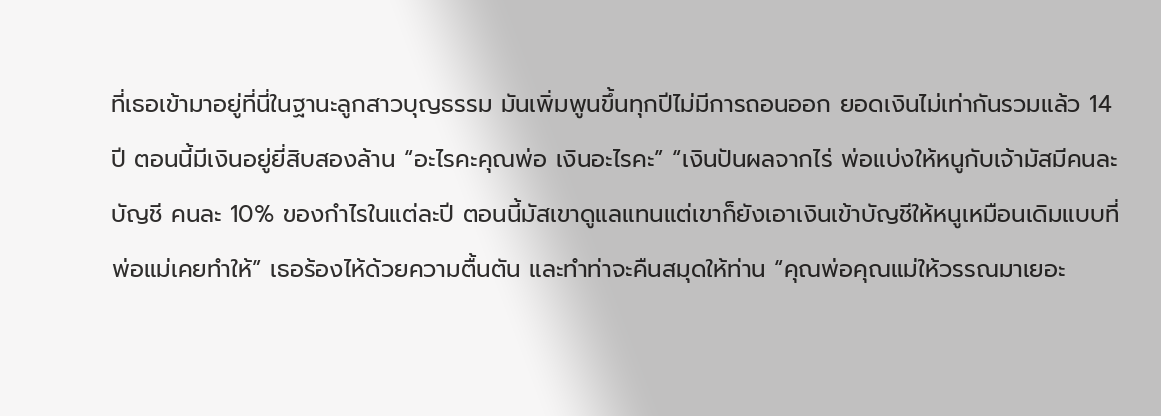ที่เธอเข้ามาอยู่ที่นี่ในฐานะลูกสาวบุญธรรม มันเพิ่มพูนขึ้นทุกปีไม่มีการถอนออก ยอดเงินไม่เท่ากันรวมแล้ว 14 ปี ตอนนี้มีเงินอยู่ยี่สิบสองล้าน “อะไรคะคุณพ่อ เงินอะไรคะ” “เงินปันผลจากไร่ พ่อแบ่งให้หนูกับเจ้ามัสมีคนละบัญชี คนละ 10% ของกำไรในแต่ละปี ตอนนี้มัสเขาดูแลแทนแต่เขาก็ยังเอาเงินเข้าบัญชีให้หนูเหมือนเดิมแบบที่พ่อแม่เคยทำให้” เธอร้องไห้ด้วยความตื้นตัน และทำท่าจะคืนสมุดให้ท่าน “คุณพ่อคุณแม่ให้วรรณมาเยอะ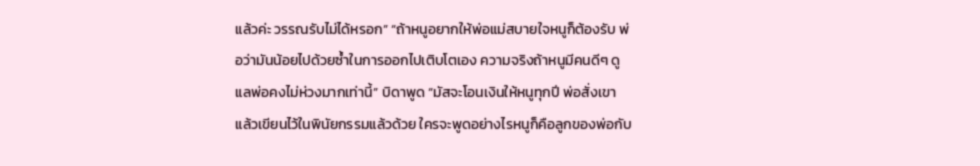แล้วค่ะ วรรณรับไม่ได้หรอก” “ถ้าหนูอยากให้พ่อแม่สบายใจหนูก็ต้องรับ พ่อว่ามันน้อยไปด้วยซ้ำในการออกไปเติบโตเอง ความจริงถ้าหนูมีคนดีๆ ดูแลพ่อคงไม่ห่วงมากเท่านี้” บิดาพูด “มัสจะโอนเงินให้หนูทุกปี พ่อสั่งเขาแล้วเขียนไว้ในพินัยกรรมแล้วด้วย ใครจะพูดอย่างไรหนูก็คือลูกของพ่อกับ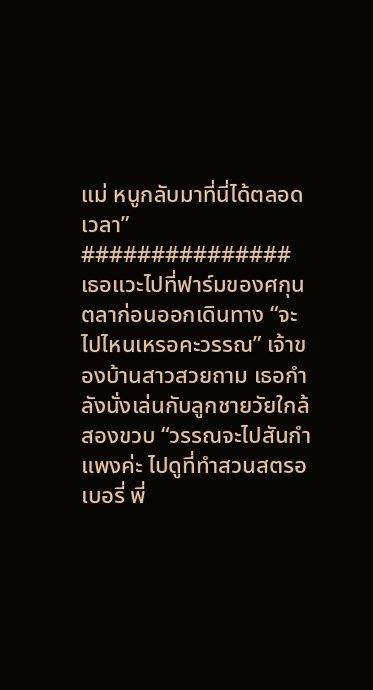แม่ หนูกลับมาที่นี่ได้ตลอดเวลา” ############### เธอแวะไปที่ฟาร์มของศกุนตลาก่อนออกเดินทาง “จะไปไหนเหรอคะวรรณ” เจ้าของบ้านสาวสวยถาม เธอกำลังนั่งเล่นกับลูกชายวัยใกล้สองขวบ “วรรณจะไปสันกำแพงค่ะ ไปดูที่ทำสวนสตรอเบอรี่ พี่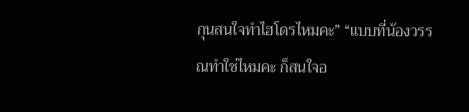กุนสนใจทำไฮโดรไหมคะ” “แบบที่น้องวรรณทำใช่ไหมคะ ก็สนใจอ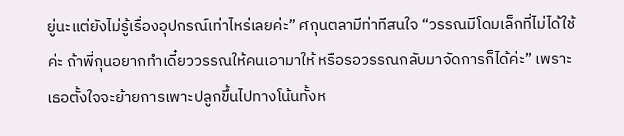ยู่นะแต่ยังไม่รู้เรื่องอุปกรณ์เท่าไหร่เลยค่ะ” ศกุนตลามีท่าทีสนใจ “วรรณมีโดมเล็กที่ไม่ได้ใช้ค่ะ ถ้าพี่กุนอยากทำเดี๋ยววรรณให้คนเอามาให้ หรือรอวรรณกลับมาจัดการก็ได้ค่ะ” เพราะเธอตั้งใจจะย้ายการเพาะปลูกขึ้นไปทางโน้นทั้งห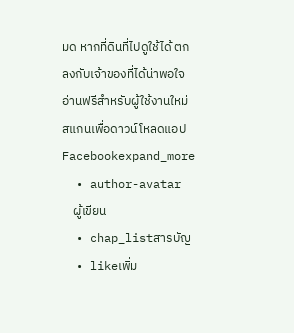มด หากที่ดินที่ไปดูใช้ได้ ตกลงกับเจ้าของที่ได้น่าพอใจ
อ่านฟรีสำหรับผู้ใช้งานใหม่
สแกนเพื่อดาวน์โหลดแอป
Facebookexpand_more
  • author-avatar
    ผู้เขียน
  • chap_listสารบัญ
  • likeเพิ่ม